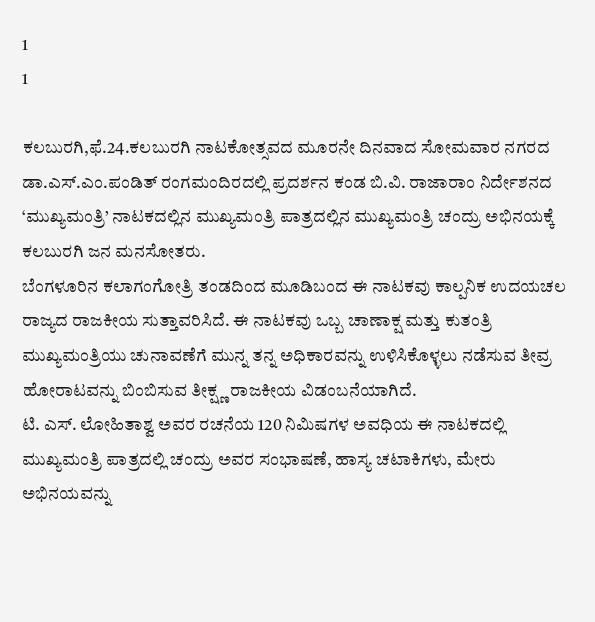1
1

ಕಲಬುರಗಿ,ಫೆ.24.ಕಲಬುರಗಿ ನಾಟಕೋತ್ಸವದ ಮೂರನೇ ದಿನವಾದ ಸೋಮವಾರ ನಗರದ ಡಾ.ಎಸ್.ಎಂ.ಪಂಡಿತ್ ರಂಗಮಂದಿರದಲ್ಲಿ ಪ್ರದರ್ಶನ ಕಂಡ ಬಿ.ವಿ. ರಾಜಾರಾಂ ನಿರ್ದೇಶನದ ‘ಮುಖ್ಯಮಂತ್ರಿ’ ನಾಟಕದಲ್ಲಿನ ಮುಖ್ಯಮಂತ್ರಿ ಪಾತ್ರದಲ್ಲಿನ ಮುಖ್ಯಮಂತ್ರಿ ಚಂದ್ರು ಅಭಿನಯಕ್ಕೆ ಕಲಬುರಗಿ ಜನ ಮನಸೋತರು.
ಬೆಂಗಳೂರಿನ ಕಲಾಗಂಗೋತ್ರಿ ತಂಡದಿಂದ ಮೂಡಿಬಂದ ಈ ನಾಟಕವು ಕಾಲ್ಪನಿಕ ಉದಯಚಲ ರಾಜ್ಯದ ರಾಜಕೀಯ ಸುತ್ತಾವರಿಸಿದೆ. ಈ ನಾಟಕವು ಒಬ್ಬ ಚಾಣಾಕ್ಷ ಮತ್ತು ಕುತಂತ್ರಿ ಮುಖ್ಯಮಂತ್ರಿಯು ಚುನಾವಣೆಗೆ ಮುನ್ನ ತನ್ನ ಅಧಿಕಾರವನ್ನು ಉಳಿಸಿಕೊಳ್ಳಲು ನಡೆಸುವ ತೀವ್ರ ಹೋರಾಟವನ್ನು ಬಿಂಬಿಸುವ ತೀಕ್ಷ್ಣ ರಾಜಕೀಯ ವಿಡಂಬನೆಯಾಗಿದೆ.
ಟಿ. ಎಸ್. ಲೋಹಿತಾಶ್ವ ಅವರ ರಚನೆಯ 120 ನಿಮಿಷಗಳ ಅವಧಿಯ ಈ ನಾಟಕದಲ್ಲಿ ಮುಖ್ಯಮಂತ್ರಿ ಪಾತ್ರದಲ್ಲಿ ಚಂದ್ರು ಅವರ ಸಂಭಾಷಣೆ, ಹಾಸ್ಯ ಚಟಾಕಿಗಳು, ಮೇರು ಅಭಿನಯವನ್ನು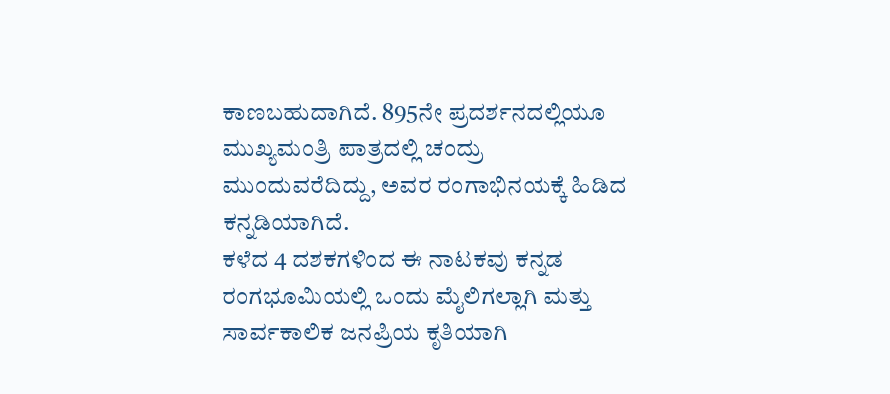ಕಾಣಬಹುದಾಗಿದೆ. 895ನೇ ಪ್ರದರ್ಶನದಲ್ಲಿಯೂ ಮುಖ್ಯಮಂತ್ರಿ ಪಾತ್ರದಲ್ಲಿ ಚಂದ್ರು ಮುಂದುವರೆದಿದ್ದು, ಅವರ ರಂಗಾಭಿನಯಕ್ಕೆ ಹಿಡಿದ ಕನ್ನಡಿಯಾಗಿದೆ.
ಕಳೆದ 4 ದಶಕಗಳಿಂದ ಈ ನಾಟಕವು ಕನ್ನಡ ರಂಗಭೂಮಿಯಲ್ಲಿ ಒಂದು ಮೈಲಿಗಲ್ಲಾಗಿ ಮತ್ತು ಸಾರ್ವಕಾಲಿಕ ಜನಪ್ರಿಯ ಕೃತಿಯಾಗಿ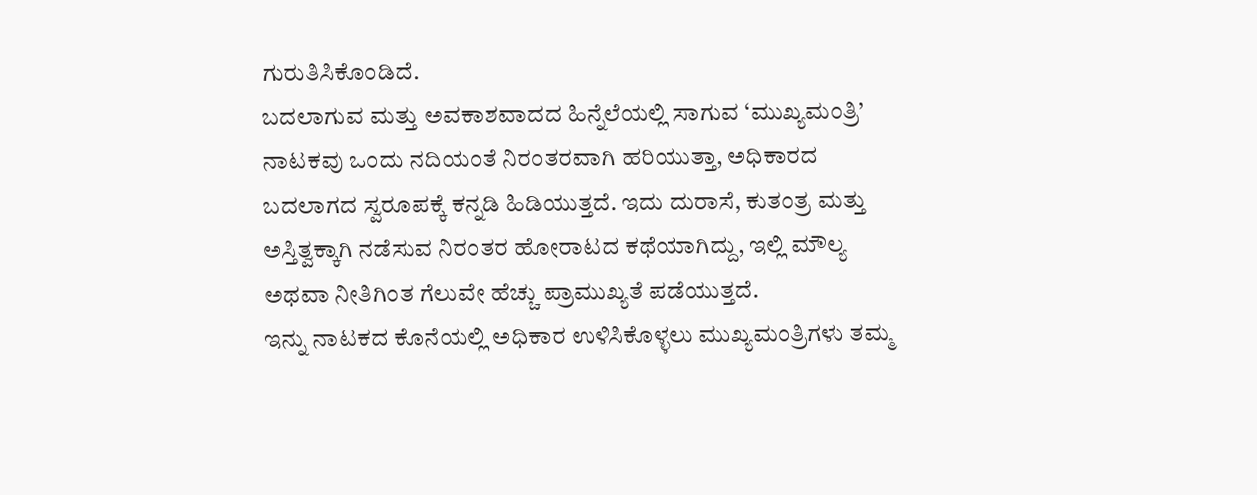ಗುರುತಿಸಿಕೊಂಡಿದೆ.
ಬದಲಾಗುವ ಮತ್ತು ಅವಕಾಶವಾದದ ಹಿನ್ನೆಲೆಯಲ್ಲಿ ಸಾಗುವ ‘ಮುಖ್ಯಮಂತ್ರಿ’ ನಾಟಕವು ಒಂದು ನದಿಯಂತೆ ನಿರಂತರವಾಗಿ ಹರಿಯುತ್ತಾ, ಅಧಿಕಾರದ ಬದಲಾಗದ ಸ್ವರೂಪಕ್ಕೆ ಕನ್ನಡಿ ಹಿಡಿಯುತ್ತದೆ. ಇದು ದುರಾಸೆ, ಕುತಂತ್ರ ಮತ್ತು ಅಸ್ತಿತ್ವಕ್ಕಾಗಿ ನಡೆಸುವ ನಿರಂತರ ಹೋರಾಟದ ಕಥೆಯಾಗಿದ್ದು, ಇಲ್ಲಿ ಮೌಲ್ಯ ಅಥವಾ ನೀತಿಗಿಂತ ಗೆಲುವೇ ಹೆಚ್ಚು ಪ್ರಾಮುಖ್ಯತೆ ಪಡೆಯುತ್ತದೆ.
ಇನ್ನು ನಾಟಕದ ಕೊನೆಯಲ್ಲಿ ಅಧಿಕಾರ ಉಳಿಸಿಕೊಳ್ಳಲು ಮುಖ್ಯಮಂತ್ರಿಗಳು ತಮ್ಮ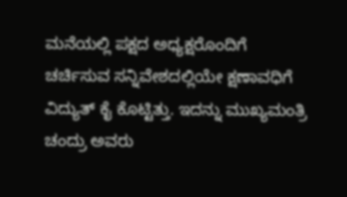ಮನೆಯಲ್ಲಿ ಪಕ್ಷದ ಅಧ್ಯಕ್ಷರೊಂದಿಗೆ ಚರ್ಚಿಸುವ ಸನ್ನಿವೇಶದಲ್ಲಿಯೇ ಕ್ಷಣಾವಧಿಗೆ ವಿದ್ಯುತ್ ಕೈ ಕೊಟ್ಟಿತ್ತು. ಇದನ್ನು ಮುಖ್ಯಮಂತ್ರಿ ಚಂದ್ರು ಅವರು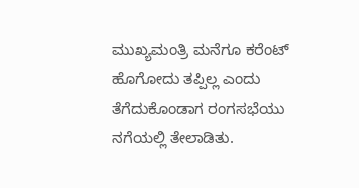ಮುಖ್ಯಮಂತ್ರಿ ಮನೆಗೂ ಕರೆಂಟ್ ಹೊಗೋದು ತಪ್ಪಿಲ್ಲ ಎಂದು ತೆಗೆದುಕೊಂಡಾಗ ರಂಗಸಭೆಯು ನಗೆಯಲ್ಲಿ ತೇಲಾಡಿತು.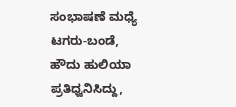ಸಂಭಾಷಣೆ ಮಧ್ಯೆ ಟಗರು-ಬಂಡೆ, ಹೌದು ಹುಲಿಯಾ ಪ್ರತಿಧ್ವನಿಸಿದ್ದು,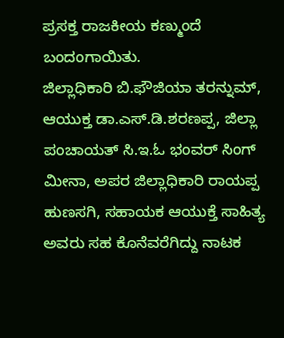ಪ್ರಸಕ್ತ ರಾಜಕೀಯ ಕಣ್ಮುಂದೆ ಬಂದಂಗಾಯಿತು.
ಜಿಲ್ಲಾಧಿಕಾರಿ ಬಿ.ಫೌಜಿಯಾ ತರನ್ನುಮ್, ಆಯುಕ್ತ ಡಾ.ಎಸ್.ಡಿ.ಶರಣಪ್ಪ, ಜಿಲ್ಲಾ ಪಂಚಾಯತ್ ಸಿ.ಇ.ಓ ಭಂವರ್ ಸಿಂಗ್ ಮೀನಾ, ಅಪರ ಜಿಲ್ಲಾಧಿಕಾರಿ ರಾಯಪ್ಪ ಹುಣಸಗಿ, ಸಹಾಯಕ ಆಯುಕ್ತೆ ಸಾಹಿತ್ಯ ಅವರು ಸಹ ಕೊನೆವರೆಗಿದ್ದು ನಾಟಕ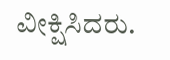ವೀಕ್ಷಿಸಿದರು.